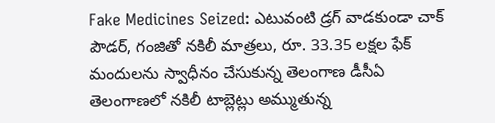Fake Medicines Seized: ఎటువంటి డ్రగ్ వాడకుండా చాక్ పౌడర్, గంజితో నకిలీ మాత్రలు, రూ. 33.35 లక్షల ఫేక్ మందులను స్వాధీనం చేసుకున్న తెలంగాణ డీసీఏ
తెలంగాణలో నకిలీ టాబ్లెట్లు అమ్ముతున్న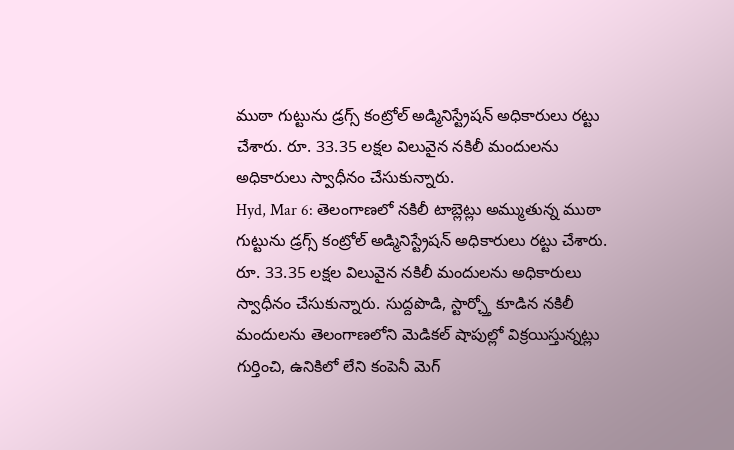ముఠా గుట్టును డ్రగ్స్ కంట్రోల్ అడ్మినిస్ట్రేషన్ అధికారులు రట్టు చేశారు. రూ. 33.35 లక్షల విలువైన నకిలీ మందులను అధికారులు స్వాధీనం చేసుకున్నారు.
Hyd, Mar 6: తెలంగాణలో నకిలీ టాబ్లెట్లు అమ్ముతున్న ముఠా గుట్టును డ్రగ్స్ కంట్రోల్ అడ్మినిస్ట్రేషన్ అధికారులు రట్టు చేశారు. రూ. 33.35 లక్షల విలువైన నకిలీ మందులను అధికారులు స్వాధీనం చేసుకున్నారు. సుద్దపొడి, స్టార్చ్తో కూడిన నకిలీ మందులను తెలంగాణలోని మెడికల్ షాపుల్లో విక్రయిస్తున్నట్లు గుర్తించి, ఉనికిలో లేని కంపెనీ మెగ్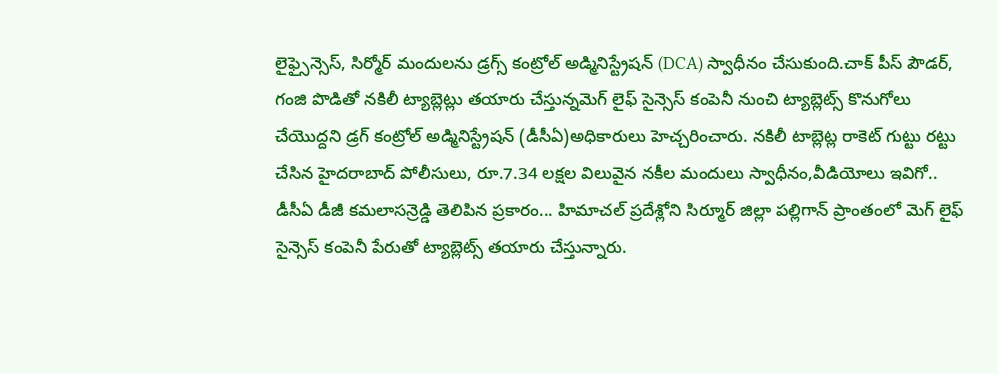లైఫ్సైన్సెస్, సిర్మోర్ మందులను డ్రగ్స్ కంట్రోల్ అడ్మినిస్ట్రేషన్ (DCA) స్వాధీనం చేసుకుంది.చాక్ పీస్ పౌడర్, గంజి పొడితో నకిలీ ట్యాబ్లెట్లు తయారు చేస్తున్నమెగ్ లైఫ్ సైన్సెస్ కంపెనీ నుంచి ట్యాబ్లెట్స్ కొనుగోలు చేయొద్దని డ్రగ్ కంట్రోల్ అడ్మినిస్ట్రేషన్ (డీసీఏ)అధికారులు హెచ్చరించారు. నకిలీ టాబ్లెట్ల రాకెట్ గుట్టు రట్టు చేసిన హైదరాబాద్ పోలీసులు, రూ.7.34 లక్షల విలువైన నకీల మందులు స్వాధీనం,వీడియోలు ఇవిగో..
డీసీఏ డీజీ కమలాసన్రెడ్డి తెలిపిన ప్రకారం... హిమాచల్ ప్రదేశ్లోని సిర్మూర్ జిల్లా పల్లిగాన్ ప్రాంతంలో మెగ్ లైఫ్ సైన్సెస్ కంపెనీ పేరుతో ట్యాబ్లెట్స్ తయారు చేస్తున్నారు.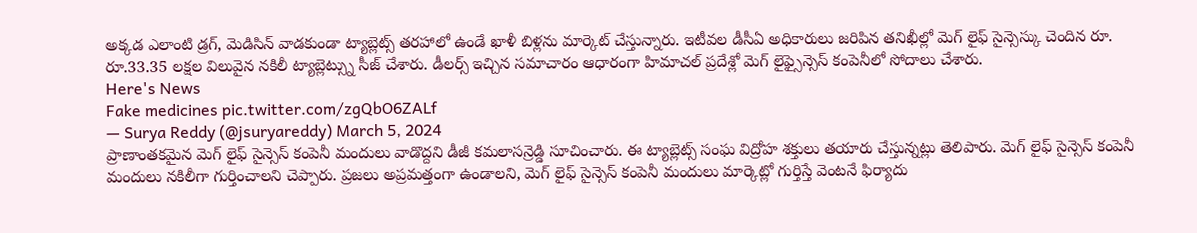అక్కడ ఎలాంటి డ్రగ్, మెడిసిన్ వాడకుండా ట్యాబ్లెట్స్ తరహాలో ఉండే ఖాళీ బిళ్లను మార్కెట్ చేస్తున్నారు. ఇటీవల డీసీఏ అధికారులు జరిపిన తనిఖీల్లో మెగ్ లైఫ్ సైన్సెస్కు చెందిన రూ. రూ.33.35 లక్షల విలువైన నకిలీ ట్యాబ్లెట్స్ను సీజ్ చేశారు. డీలర్స్ ఇచ్చిన సమాచారం ఆధారంగా హిమాచల్ ప్రదేశ్లో మెగ్ లైఫ్సైన్సెస్ కంపెనీలో సోదాలు చేశారు.
Here's News
Fake medicines pic.twitter.com/zgQbO6ZALf
— Surya Reddy (@jsuryareddy) March 5, 2024
ప్రాణాంతకమైన మెగ్ లైఫ్ సైన్సెస్ కంపెనీ మందులు వాడొద్దని డీజీ కమలాసన్రెడ్డి సూచించారు. ఈ ట్యాబ్లెట్స్ సంఘ విద్రోహ శక్తులు తయారు చేస్తున్నట్లు తెలిపారు. మెగ్ లైఫ్ సైన్సెస్ కంపెనీ మందులు నకిలీగా గుర్తించాలని చెప్పారు. ప్రజలు అప్రమత్తంగా ఉండాలని, మెగ్ లైఫ్ సైన్సెస్ కంపెనీ మందులు మార్కెట్లో గుర్తిస్తే వెంటనే ఫిర్యాదు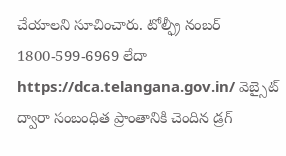చేయాలని సూచించారు. టోల్ఫ్రీ నంబర్ 1800-599-6969 లేదా https://dca.telangana.gov.in/ వెబ్సైట్ ద్వారా సంబంధిత ప్రాంతానికి చెందిన డ్రగ్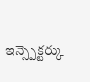ఇన్స్పెక్టర్కు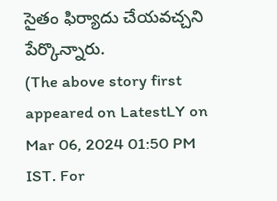సైతం ఫిర్యాదు చేయవచ్చని పేర్కొన్నారు.
(The above story first appeared on LatestLY on Mar 06, 2024 01:50 PM IST. For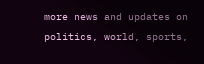more news and updates on politics, world, sports,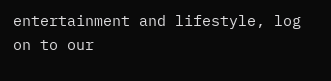entertainment and lifestyle, log on to our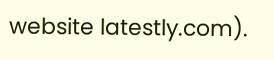website latestly.com).